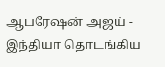ஆபரேஷன் அஜய் - இந்தியா தொடங்கிய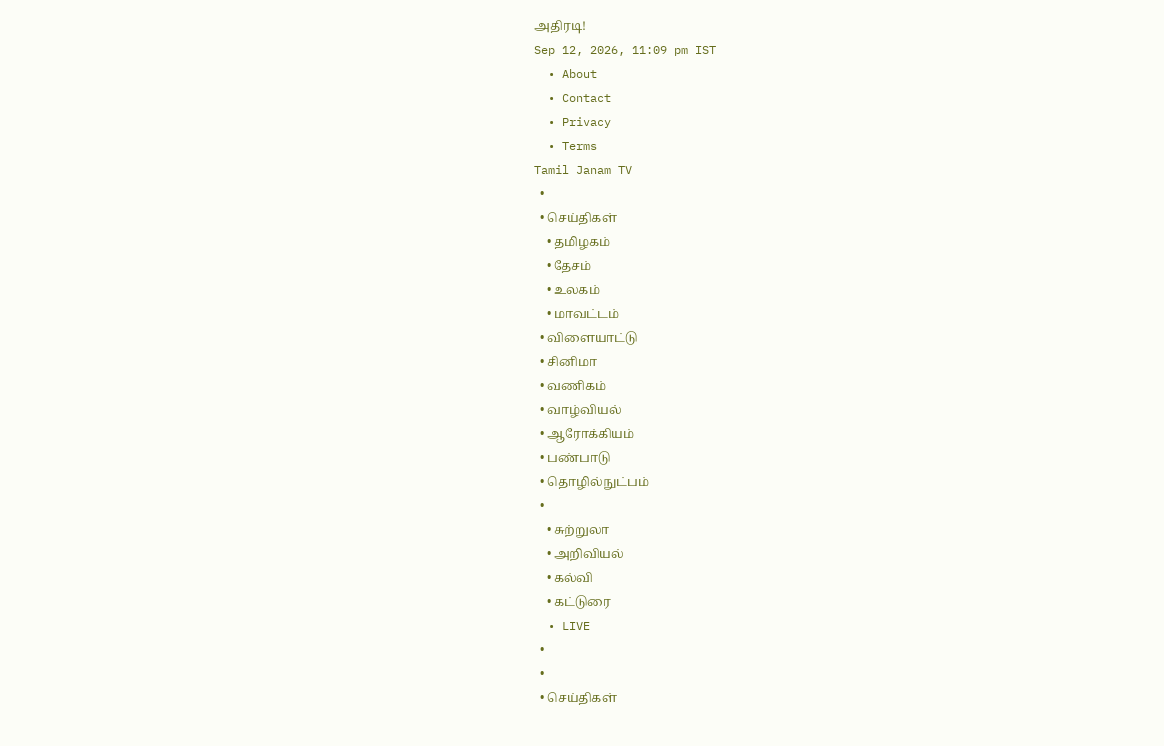அதிரடி!
Sep 12, 2026, 11:09 pm IST
  • About
  • Contact
  • Privacy
  • Terms
Tamil Janam TV
  •
  • செய்திகள்
    • தமிழகம்
    • தேசம்
    • உலகம்
    • மாவட்டம்
  • விளையாட்டு
  • சினிமா
  • வணிகம்
  • வாழ்வியல்
  • ஆரோக்கியம்
  • பண்பாடு
  • தொழில்நுட்பம்
  •
    • சுற்றுலா
    • அறிவியல்
    • கல்வி
    • கட்டுரை
  • LIVE
  •
  •
  • செய்திகள்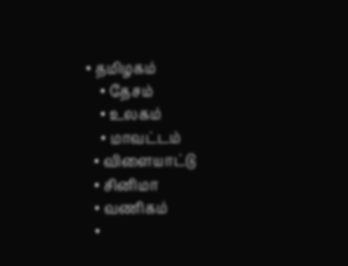• தமிழகம்
    • தேசம்
    • உலகம்
    • மாவட்டம்
  • விளையாட்டு
  • சினிமா
  • வணிகம்
  •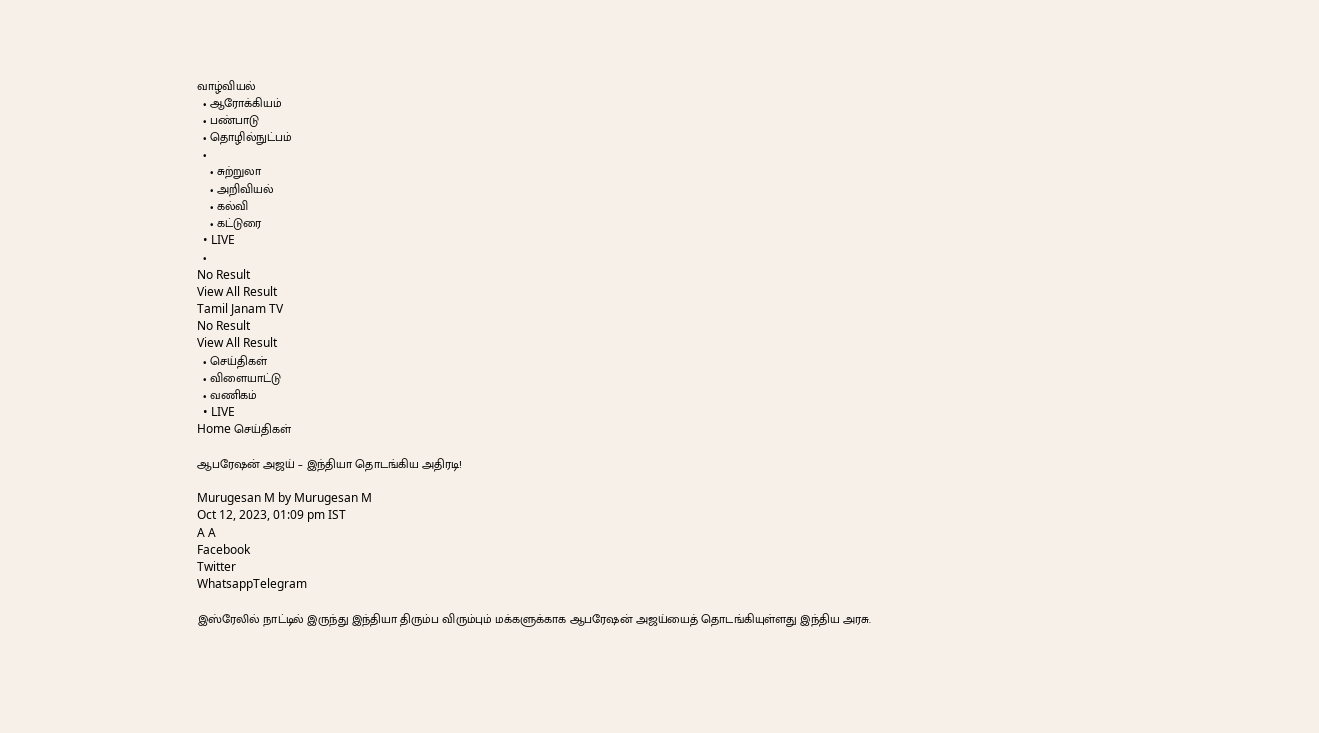வாழ்வியல்
  • ஆரோக்கியம்
  • பண்பாடு
  • தொழில்நுட்பம்
  •
    • சுற்றுலா
    • அறிவியல்
    • கல்வி
    • கட்டுரை
  • LIVE
  •
No Result
View All Result
Tamil Janam TV
No Result
View All Result
  • செய்திகள்
  • விளையாட்டு
  • வணிகம்
  • LIVE
Home செய்திகள்

ஆபரேஷன் அஜய் – இந்தியா தொடங்கிய அதிரடி!

Murugesan M by Murugesan M
Oct 12, 2023, 01:09 pm IST
A A
Facebook
Twitter
WhatsappTelegram

இஸ்ரேலில் நாட்டில் இருந்து இந்தியா திரும்ப விரும்பும் மக்களுக்காக ஆபரேஷன் அஜய்யைத் தொடங்கியுள்ளது இந்திய அரசு.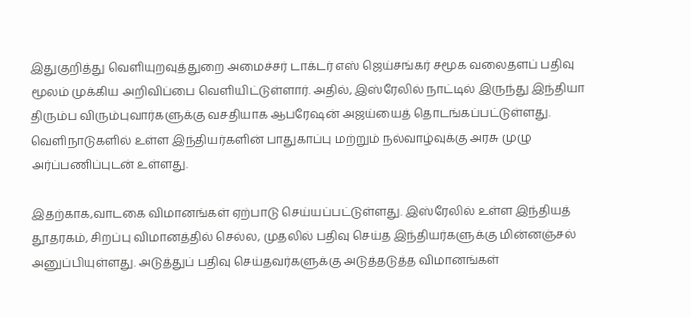இதுகுறித்து வெளியுறவுத்துறை அமைச்சர் டாக்டர் எஸ் ஜெய்சங்கர் சமூக வலைதளப் பதிவு மூலம் முக்கிய அறிவிப்பை வெளியிட்டுள்ளார். அதில், இஸ்ரேலில் நாட்டில் இருந்து இந்தியா திரும்ப விரும்புவார்களுக்கு வசதியாக ஆபரேஷன் அஜய்யைத் தொடங்கப்பட்டுள்ளது. வெளிநாடுகளில் உள்ள இந்தியர்களின் பாதுகாப்பு மற்றும் நல்வாழ்வுக்கு அரசு முழு அர்ப்பணிப்புடன் உள்ளது.

இதற்காக,வாடகை விமானங்கள் ஏற்பாடு செய்யப்பட்டுள்ளது. இஸ்ரேலில் உள்ள இந்தியத் தூதரகம், சிறப்பு விமானத்தில் செல்ல, முதலில் பதிவு செய்த இந்தியர்களுக்கு மின்னஞ்சல் அனுப்பியுள்ளது. அடுத்துப் பதிவு செய்தவர்களுக்கு அடுத்தடுத்த விமானங்கள்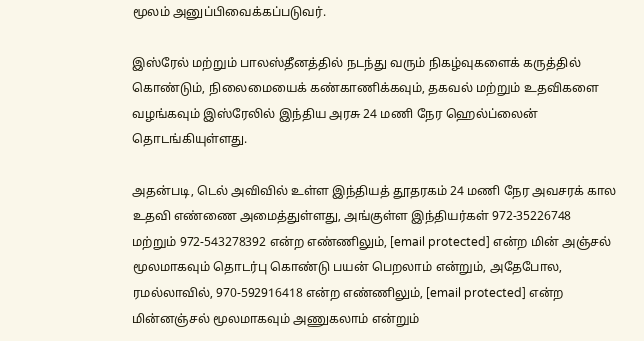மூலம் அனுப்பிவைக்கப்படுவர்.

இஸ்ரேல் மற்றும் பாலஸ்தீனத்தில் நடந்து வரும் நிகழ்வுகளைக் கருத்தில் கொண்டும், நிலைமையைக் கண்காணிக்கவும், தகவல் மற்றும் உதவிகளை வழங்கவும் இஸ்ரேலில் இந்திய அரசு 24 மணி நேர ஹெல்ப்லைன் தொடங்கியுள்ளது.

அதன்படி, டெல் அவிவில் உள்ள இந்தியத் தூதரகம் 24 மணி நேர அவசரக் கால உதவி எண்ணை அமைத்துள்ளது, அங்குள்ள இந்தியர்கள் 972-35226748 மற்றும் 972-543278392 என்ற எண்ணிலும், [email protected] என்ற மின் அஞ்சல் மூலமாகவும் தொடர்பு கொண்டு பயன் பெறலாம் என்றும், அதேபோல, ரமல்லாவில், 970-592916418 என்ற எண்ணிலும், [email protected] என்ற மின்னஞ்சல் மூலமாகவும் அணுகலாம் என்றும்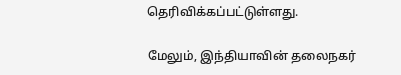தெரிவிக்கப்பட்டுள்ளது.

மேலும், இந்தியாவின் தலைநகர்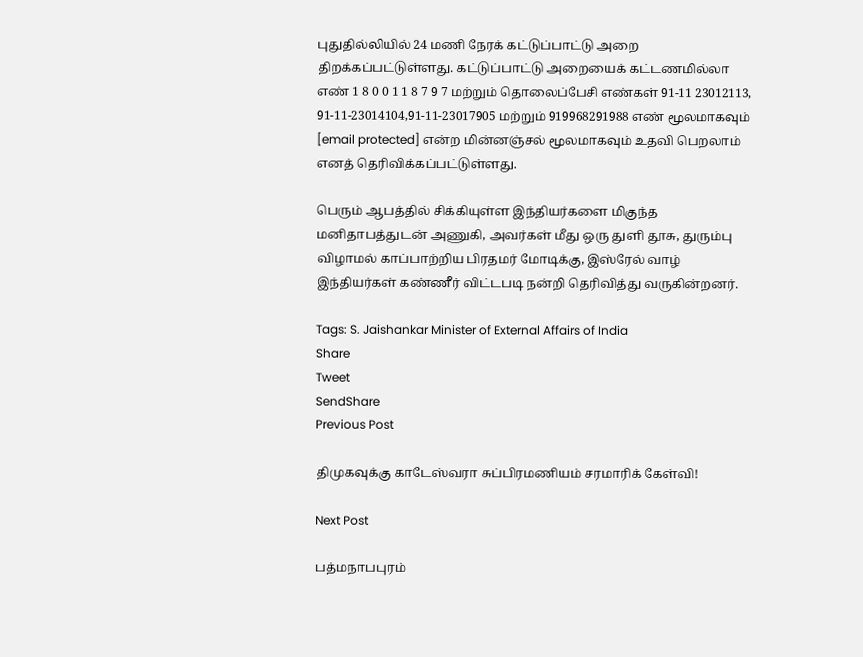புதுதில்லியில் 24 மணி நேரக் கட்டுப்பாட்டு அறை திறக்கப்பட்டுள்ளது. கட்டுப்பாட்டு அறையைக் கட்டணமில்லா எண் 1 8 0 0 1 1 8 7 9 7 மற்றும் தொலைப்பேசி எண்கள் 91-11 23012113, 91-11-23014104,91-11-23017905 மற்றும் 919968291988 எண் மூலமாகவும் [email protected] என்ற மின்னஞ்சல் மூலமாகவும் உதவி பெறலாம் எனத் தெரிவிக்கப்பட்டுள்ளது.

பெரும் ஆபத்தில் சிக்கியுள்ள இந்தியர்களை மிகுந்த மனிதாபத்துடன் அணுகி, அவர்கள் மீது ஒரு துளி தூசு, துரும்பு விழாமல் காப்பாற்றிய பிரதமர் மோடிக்கு, இஸ்ரேல் வாழ் இந்தியர்கள் கண்ணீர் விட்டபடி நன்றி தெரிவித்து வருகின்றனர்.

Tags: S. Jaishankar Minister of External Affairs of India
Share
Tweet
SendShare
Previous Post

திமுகவுக்கு காடேஸ்வரா சுப்பிரமணியம் சரமாரிக் கேள்வி!

Next Post

பத்மநாபபுரம்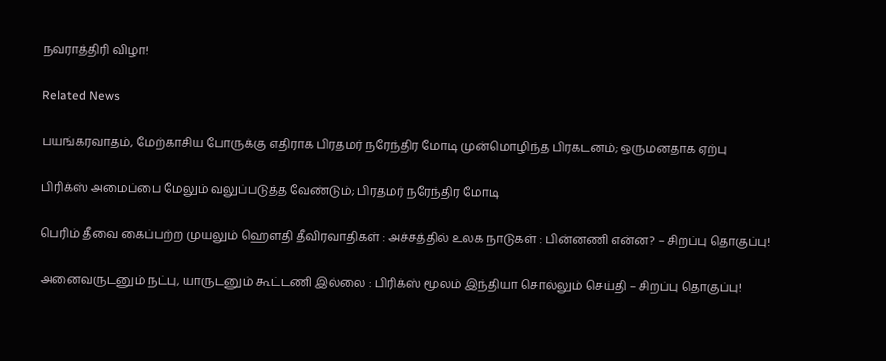நவராத்திரி விழா!

Related News

பயங்கரவாதம், மேற்காசிய போருக்கு எதிராக பிரதமர் நரேந்திர மோடி முன்மொழிந்த பிரகடனம்; ஒருமனதாக ஏற்பு

பிரிக்ஸ் அமைப்பை மேலும் வலுப்படுத்த வேண்டும்; பிரதமர் நரேந்திர மோடி

பெரிம் தீவை கைப்பற்ற முயலும் ஹெளதி தீவிரவாதிகள் : அச்சத்தில் உலக நாடுகள் : பின்னணி என்ன? – சிறப்பு தொகுப்பு!

அனைவருடனும் நட்பு, யாருடனும் கூட்டணி இல்லை : பிரிக்ஸ் மூலம் இந்தியா சொல்லும் செய்தி – சிறப்பு தொகுப்பு!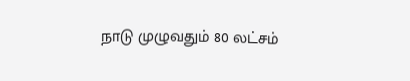நாடு முழுவதும் 80 லட்சம்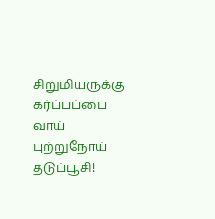சிறுமியருக்கு கர்ப்பப்பை வாய் புற்றுநோய் தடுப்பூசி!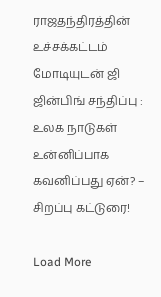ராஜதந்திரத்தின் உச்சக்கட்டம் மோடியுடன் ஜி ஜின்பிங் சந்திப்பு : உலக நாடுகள் உன்னிப்பாக கவனிப்பது ஏன்? – சிறப்பு கட்டுரை!

Load More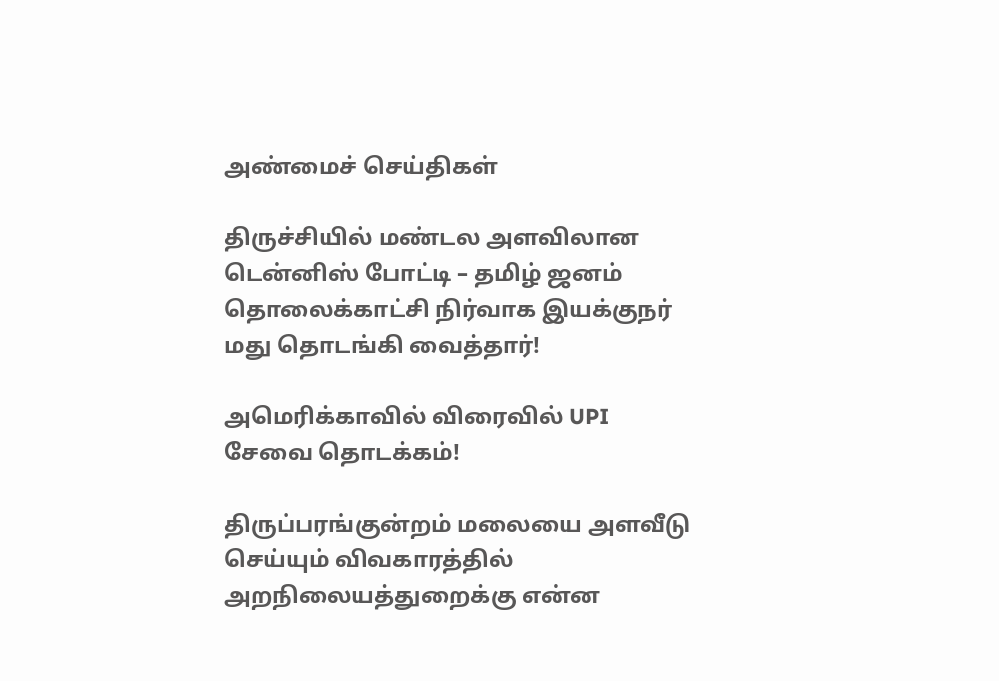அண்மைச் செய்திகள்

திருச்சியில் மண்டல அளவிலான டென்னிஸ் போட்டி – தமிழ் ஜனம் தொலைக்காட்சி நிர்வாக இயக்குநர் மது தொடங்கி வைத்தார்!

அமெரிக்காவில் விரைவில் UPI சேவை தொடக்கம்!

திருப்பரங்குன்றம் மலையை அளவீடு செய்யும் விவகாரத்தில் அறநிலையத்துறைக்கு என்ன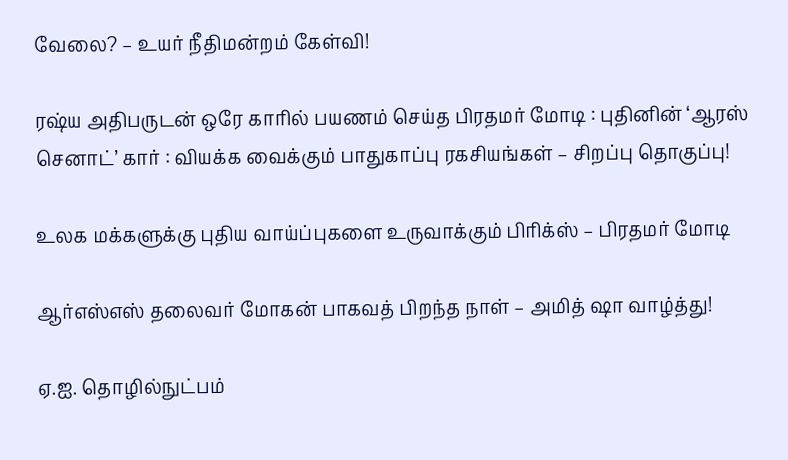வேலை? – உயர் நீதிமன்றம் கேள்வி!

ரஷ்ய அதிபருடன் ஒரே காரில் பயணம் செய்த பிரதமர் மோடி : புதினின் ‘ஆரஸ் செனாட்’ கார் : வியக்க வைக்கும் பாதுகாப்பு ரகசியங்கள் – சிறப்பு தொகுப்பு!

உலக மக்களுக்கு புதிய வாய்ப்புகளை உருவாக்கும் பிரிக்ஸ் – பிரதமர் மோடி

ஆர்எஸ்எஸ் தலைவர் மோகன் பாகவத் பிறந்த நாள் – அமித் ஷா வாழ்த்து!

ஏ.ஐ. தொழில்நுட்பம்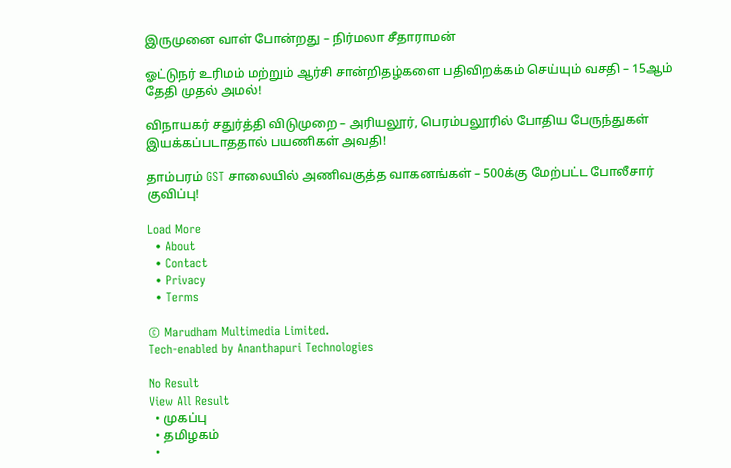இருமுனை வாள் போன்றது – நிர்மலா சீதாராமன்

ஓட்டுநர் உரிமம் மற்றும் ஆர்சி சான்றிதழ்களை பதிவிறக்கம் செய்யும் வசதி – 15ஆம் தேதி முதல் அமல்!

விநாயகர் சதுர்த்தி விடுமுறை – அரியலூர், பெரம்பலூரில் போதிய பேருந்துகள் இயக்கப்படாததால் பயணிகள் அவதி!

தாம்பரம் GST சாலையில் அணிவகுத்த வாகனங்கள் – 500க்கு மேற்பட்ட போலீசார் குவிப்பு!

Load More
  • About
  • Contact
  • Privacy
  • Terms

© Marudham Multimedia Limited.
Tech-enabled by Ananthapuri Technologies

No Result
View All Result
  • முகப்பு
  • தமிழகம்
  •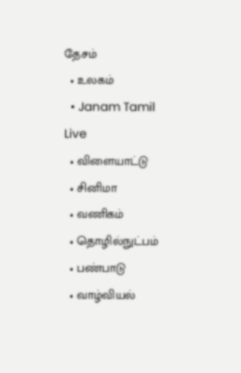தேசம்
  • உலகம்
  • Janam Tamil Live
  • விளையாட்டு
  • சினிமா
  • வணிகம்
  • தொழில்நுட்பம்
  • பண்பாடு
  • வாழ்வியல்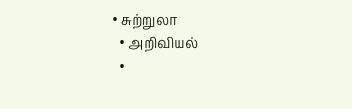• சுற்றுலா
  • அறிவியல்
  •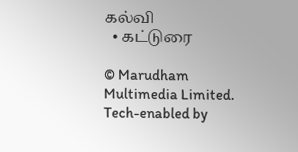கல்வி
  • கட்டுரை

© Marudham Multimedia Limited.
Tech-enabled by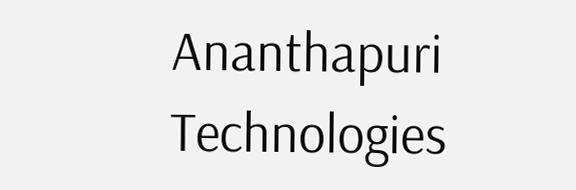Ananthapuri Technologies